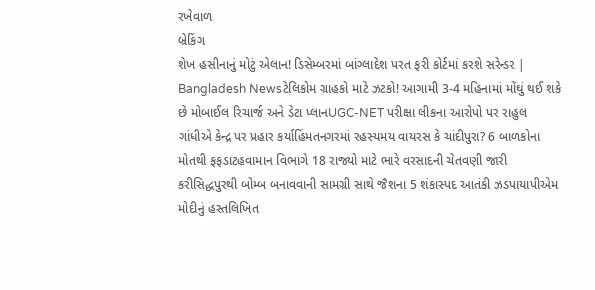રખેવાળ
બ્રેકિંગ
શેખ હસીનાનું મોટું એલાન! ડિસેમ્બરમાં બાંગ્લાદેશ પરત ફરી કોર્ટમાં કરશે સરેન્ડર | Bangladesh Newsટેલિકોમ ગ્રાહકો માટે ઝટકો! આગામી 3-4 મહિનામાં મોંઘું થઈ શકે છે મોબાઈલ રિચાર્જ અને ડેટા પ્લાનUGC-NET પરીક્ષા લીકના આરોપો પર રાહુલ ગાંધીએ કેન્દ્ર પર પ્રહાર કર્યાહિંમતનગરમાં રહસ્યમય વાયરસ કે ચાંદીપુરા? 6 બાળકોના મોતથી ફફડાટહવામાન વિભાગે 18 રાજ્યો માટે ભારે વરસાદની ચેતવણી જારી કરીસિદ્ધપુરથી બોમ્બ બનાવવાની સામગ્રી સાથે જૈશના 5 શંકાસ્પદ આતંકી ઝડપાયાપીએમ મોદીનું હસ્તલિખિત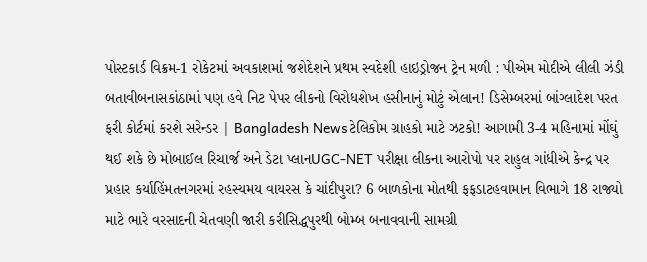પોસ્ટકાર્ડ વિક્રમ-1 રોકેટમાં અવકાશમાં જશેદેશને પ્રથમ સ્વદેશી હાઇડ્રોજન ટ્રેન મળી : પીએમ મોદીએ લીલી ઝંડી બતાવીબનાસકાંઠામાં પણ હવે નિટ પેપર લીકનો વિરોધશેખ હસીનાનું મોટું એલાન! ડિસેમ્બરમાં બાંગ્લાદેશ પરત ફરી કોર્ટમાં કરશે સરેન્ડર | Bangladesh Newsટેલિકોમ ગ્રાહકો માટે ઝટકો! આગામી 3-4 મહિનામાં મોંઘું થઈ શકે છે મોબાઈલ રિચાર્જ અને ડેટા પ્લાનUGC-NET પરીક્ષા લીકના આરોપો પર રાહુલ ગાંધીએ કેન્દ્ર પર પ્રહાર કર્યાહિંમતનગરમાં રહસ્યમય વાયરસ કે ચાંદીપુરા? 6 બાળકોના મોતથી ફફડાટહવામાન વિભાગે 18 રાજ્યો માટે ભારે વરસાદની ચેતવણી જારી કરીસિદ્ધપુરથી બોમ્બ બનાવવાની સામગ્રી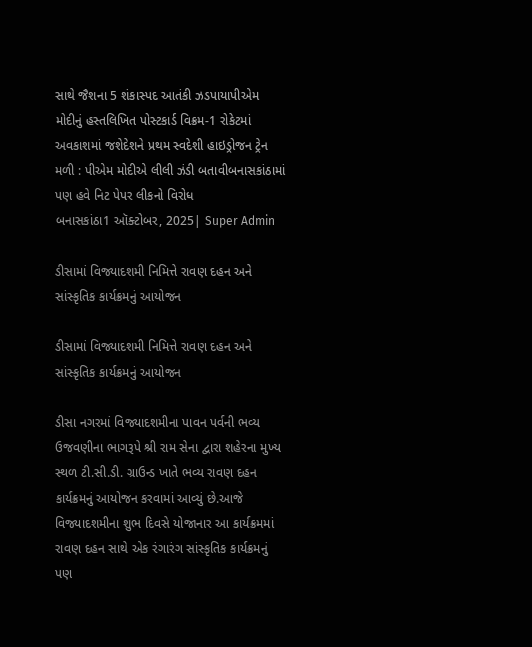સાથે જૈશના 5 શંકાસ્પદ આતંકી ઝડપાયાપીએમ મોદીનું હસ્તલિખિત પોસ્ટકાર્ડ વિક્રમ-1 રોકેટમાં અવકાશમાં જશેદેશને પ્રથમ સ્વદેશી હાઇડ્રોજન ટ્રેન મળી : પીએમ મોદીએ લીલી ઝંડી બતાવીબનાસકાંઠામાં પણ હવે નિટ પેપર લીકનો વિરોધ
બનાસકાંઠા1 ઑક્ટોબર, 2025| Super Admin

ડીસામાં વિજ્યાદશમી નિમિત્તે રાવણ દહન અને સાંસ્કૃતિક કાર્યક્રમનું આયોજન

ડીસામાં વિજ્યાદશમી નિમિત્તે રાવણ દહન અને સાંસ્કૃતિક કાર્યક્રમનું આયોજન

ડીસા નગરમાં વિજ્યાદશમીના પાવન પર્વની ભવ્ય ઉજવણીના ભાગરૂપે શ્રી રામ સેના દ્વારા શહેરના મુખ્ય સ્થળ ટી.સી.ડી. ગ્રાઉન્ડ ખાતે ભવ્ય રાવણ દહન કાર્યક્રમનું આયોજન કરવામાં આવ્યું છે.આજે વિજ્યાદશમીના શુભ દિવસે યોજાનાર આ કાર્યક્રમમાં રાવણ દહન સાથે એક રંગારંગ સાંસ્કૃતિક કાર્યક્રમનું પણ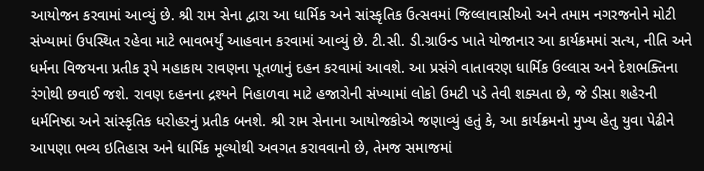આયોજન કરવામાં આવ્યું છે. શ્રી રામ સેના દ્વારા આ ધાર્મિક અને સાંસ્કૃતિક ઉત્સવમાં જિલ્લાવાસીઓ અને તમામ નગરજનોને મોટી સંખ્યામાં ઉપસ્થિત રહેવા માટે ભાવભર્યું આહવાન કરવામાં આવ્યું છે. ટી.સી. ડી.ગ્રાઉન્ડ ખાતે યોજાનાર આ કાર્યક્રમમાં સત્ય, નીતિ અને ધર્મના વિજયના પ્રતીક રૂપે મહાકાય રાવણના પૂતળાનું દહન કરવામાં આવશે. આ પ્રસંગે વાતાવરણ ધાર્મિક ઉલ્લાસ અને દેશભક્તિના રંગોથી છવાઈ જશે. રાવણ દહનના દ્રશ્યને નિહાળવા માટે હજારોની સંખ્યામાં લોકો ઉમટી પડે તેવી શક્યતા છે, જે ડીસા શહેરની ધર્મનિષ્ઠા અને સાંસ્કૃતિક ધરોહરનું પ્રતીક બનશે. શ્રી રામ સેનાના આયોજકોએ જણાવ્યું હતું કે, આ કાર્યક્રમનો મુખ્ય હેતુ યુવા પેઢીને આપણા ભવ્ય ઇતિહાસ અને ધાર્મિક મૂલ્યોથી અવગત કરાવવાનો છે, તેમજ સમાજમાં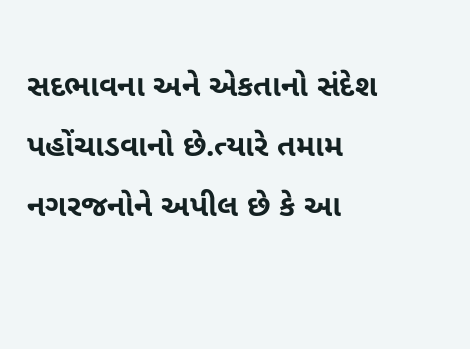સદભાવના અને એકતાનો સંદેશ પહોંચાડવાનો છે.ત્યારે તમામ નગરજનોને અપીલ છે કે આ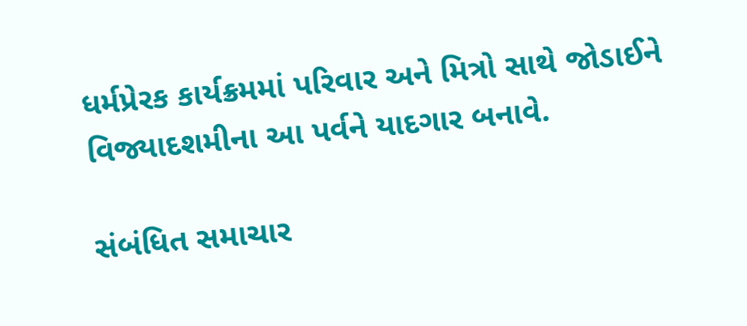ધર્મપ્રેરક કાર્યક્રમમાં પરિવાર અને મિત્રો સાથે જોડાઈને વિજ્યાદશમીના આ પર્વને યાદગાર બનાવે.

સંબંધિત સમાચાર